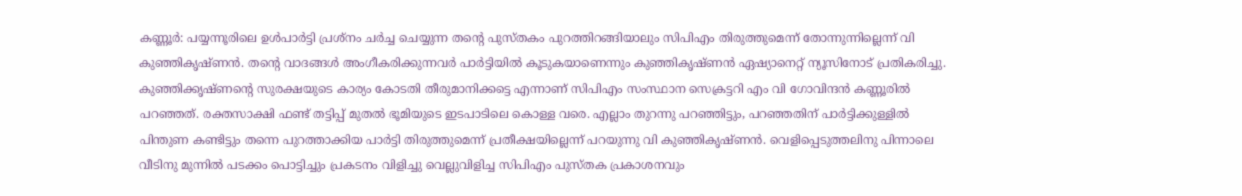കണ്ണൂർ: പയ്യന്നൂരിലെ ഉൾപാർട്ടി പ്രശ്നം ചർച്ച ചെയ്യുന്ന തന്റെ പുസ്തകം പുറത്തിറങ്ങിയാലും സിപിഎം തിരുത്തുമെന്ന് തോന്നുന്നില്ലെന്ന് വി കുഞ്ഞികൃഷ്ണൻ. തന്റെ വാദങ്ങൾ അംഗീകരിക്കുന്നവർ പാർട്ടിയിൽ കൂടുകയാണെന്നും കുഞ്ഞികൃഷ്ണൻ ഏഷ്യാനെറ്റ് ന്യൂസിനോട് പ്രതികരിച്ചു. കുഞ്ഞിക്കൃഷ്ണന്റെ സുരക്ഷയുടെ കാര്യം കോടതി തീരുമാനിക്കട്ടെ എന്നാണ് സിപിഎം സംസ്ഥാന സെക്രട്ടറി എം വി ഗോവിന്ദൻ കണ്ണൂരിൽ പറഞ്ഞത്. രക്തസാക്ഷി ഫണ്ട് തട്ടിപ്പ് മുതൽ ഭൂമിയുടെ ഇടപാടിലെ കൊള്ള വരെ. എല്ലാം തുറന്നു പറഞ്ഞിട്ടും, പറഞ്ഞതിന് പാർട്ടിക്കുള്ളിൽ പിന്തുണ കണ്ടിട്ടും തന്നെ പുറത്താക്കിയ പാർട്ടി തിരുത്തുമെന്ന് പ്രതീക്ഷയില്ലെന്ന് പറയുന്നു വി കുഞ്ഞികൃഷ്ണൻ. വെളിപ്പെടുത്തലിനു പിന്നാലെ വീടിനു മുന്നിൽ പടക്കം പൊട്ടിച്ചും പ്രകടനം വിളിച്ചു വെല്ലുവിളിച്ച സിപിഎം പുസ്തക പ്രകാശനവും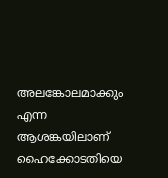അലങ്കോലമാക്കും എന്ന ആശങ്കയിലാണ് ഹൈക്കോടതിയെ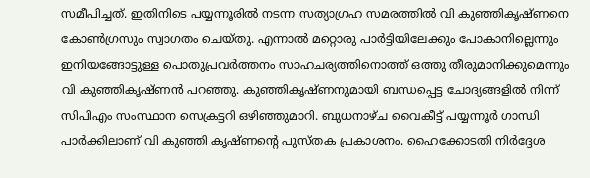സമീപിച്ചത്. ഇതിനിടെ പയ്യന്നൂരിൽ നടന്ന സത്യാഗ്രഹ സമരത്തിൽ വി കുഞ്ഞികൃഷ്ണനെ കോൺഗ്രസും സ്വാഗതം ചെയ്തു. എന്നാൽ മറ്റൊരു പാർട്ടിയിലേക്കും പോകാനില്ലെന്നും ഇനിയങ്ങോട്ടുള്ള പൊതുപ്രവർത്തനം സാഹചര്യത്തിനൊത്ത് ഒത്തു തീരുമാനിക്കുമെന്നും വി കുഞ്ഞികൃഷ്ണൻ പറഞ്ഞു. കുഞ്ഞികൃഷ്ണനുമായി ബന്ധപ്പെട്ട ചോദ്യങ്ങളിൽ നിന്ന് സിപിഎം സംസ്ഥാന സെക്രട്ടറി ഒഴിഞ്ഞുമാറി. ബുധനാഴ്ച വൈകീട്ട് പയ്യന്നൂർ ഗാന്ധി പാർക്കിലാണ് വി കുഞ്ഞി കൃഷ്ണന്റെ പുസ്തക പ്രകാശനം. ഹൈക്കോടതി നിർദ്ദേശ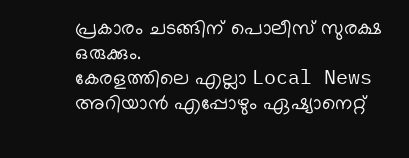പ്രകാരം ചടങ്ങിന് പൊലീസ് സുരക്ഷ ഒരുക്കും.
കേരളത്തിലെ എല്ലാ Local News അറിയാൻ എപ്പോഴും ഏഷ്യാനെറ്റ്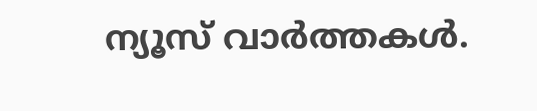ന്യൂസ് വാർത്തകൾ.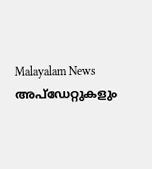Malayalam News അപ്ഡേറ്റുകളും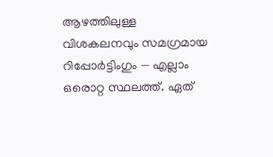ആഴത്തിലുള്ള വിശകലനവും സമഗ്രമായ റിപ്പോർട്ടിംഗും — എല്ലാം ഒരൊറ്റ സ്ഥലത്ത്. ഏത്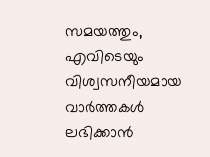സമയത്തും, എവിടെയും വിശ്വസനീയമായ വാർത്തകൾ ലഭിക്കാൻ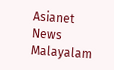Asianet News Malayalam